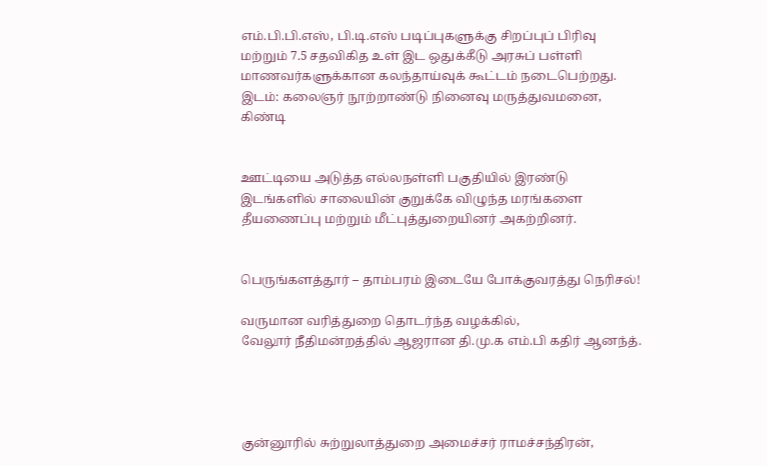எம்.பி.பி.எஸ், பி.டி.எஸ் படிப்புகளுக்கு சிறப்புப் பிரிவு மற்றும் 7.5 சதவிகித உள் இட ஒதுக்கீடு அரசுப் பள்ளி மாணவர்களுக்கான கலந்தாய்வுக் கூட்டம் நடைபெற்றது.
இடம்: கலைஞர் நூற்றாண்டு நினைவு மருத்துவமனை, கிண்டி


ஊட்டியை அடுத்த எல்லநள்ளி பகுதியில் இரண்டு இடங்களில் சாலையின் குறுக்கே விழுந்த மரங்களை தீயணைப்பு மற்றும் மீட்புத்துறையினர் அகற்றினர்.


பெருங்களத்தூர் – தாம்பரம் இடையே போக்குவரத்து நெரிசல்!

வருமான வரித்துறை தொடர்ந்த வழக்கில்,
வேலூர் நீதிமன்றத்தில் ஆஜரான தி.மு.க எம்.பி கதிர் ஆனந்த்.




குன்னூரில் சுற்றுலாத்துறை அமைச்சர் ராமச்சந்திரன்,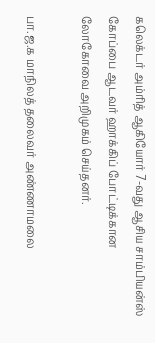கலெக்டர் அம்ரித் ஆகியோர் 7-வது ஆசிய சாம்பியன்ஸ் கோப்பை ஆடவர் ஹாக்கிப் போட்டிக்கான லோகோவை அறிமுகம் செய்தனர்.

பா.ஜ.க மாநிலத் தலைவர் அண்ணாமலை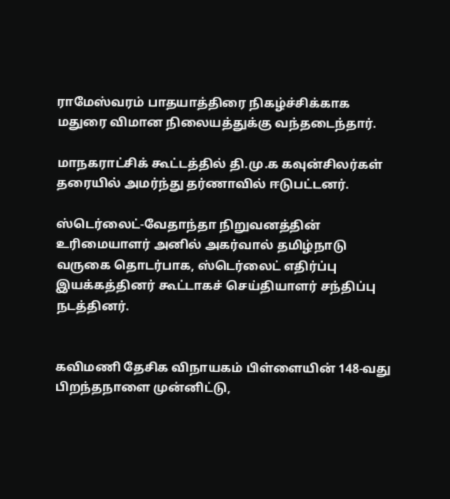ராமேஸ்வரம் பாதயாத்திரை நிகழ்ச்சிக்காக மதுரை விமான நிலையத்துக்கு வந்தடைந்தார்.

மாநகராட்சிக் கூட்டத்தில் தி.மு.க கவுன்சிலர்கள் தரையில் அமர்ந்து தர்ணாவில் ஈடுபட்டனர்.

ஸ்டெர்லைட்-வேதாந்தா நிறுவனத்தின் உரிமையாளர் அனில் அகர்வால் தமிழ்நாடு வருகை தொடர்பாக, ஸ்டெர்லைட் எதிர்ப்பு இயக்கத்தினர் கூட்டாகச் செய்தியாளர் சந்திப்பு நடத்தினர்.


கவிமணி தேசிக விநாயகம் பிள்ளையின் 148-வது பிறந்தநாளை முன்னிட்டு,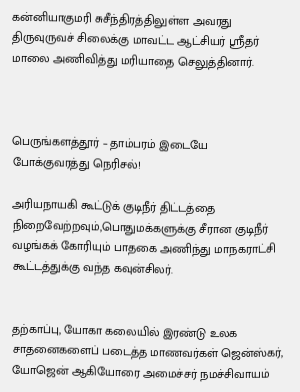கன்னியாகுமரி சுசீந்திரத்திலுள்ள அவரது திருவுருவச் சிலைக்கு மாவட்ட ஆட்சியர் ஸ்ரீதர் மாலை அணிவித்து மரியாதை செலுத்தினார்.



பெருங்களத்தூர் – தாம்பரம் இடையே போக்குவரத்து நெரிசல்!

அரியநாயகி கூட்டுக் குடிநீர் திட்டத்தை நிறைவேற்றவும்,பொதுமக்களுக்கு சீரான குடிநீர் வழங்கக் கோரியும் பாதகை அணிந்து மாநகராட்சி கூட்டத்துக்கு வந்த கவுன்சிலர்.


தற்காப்பு, யோகா கலையில் இரண்டு உலக சாதனைகளைப் படைத்த மாணவர்கள் ஜென்ஸ்கர், யோஜென் ஆகியோரை அமைச்சர் நமச்சிவாயம்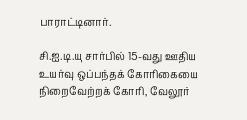பாராட்டினார்.

சி.ஐ.டி.யு சார்பில் 15-வது ஊதிய உயர்வு ஒப்பந்தக் கோரிகையை நிறைவேற்றக் கோரி, வேலூர்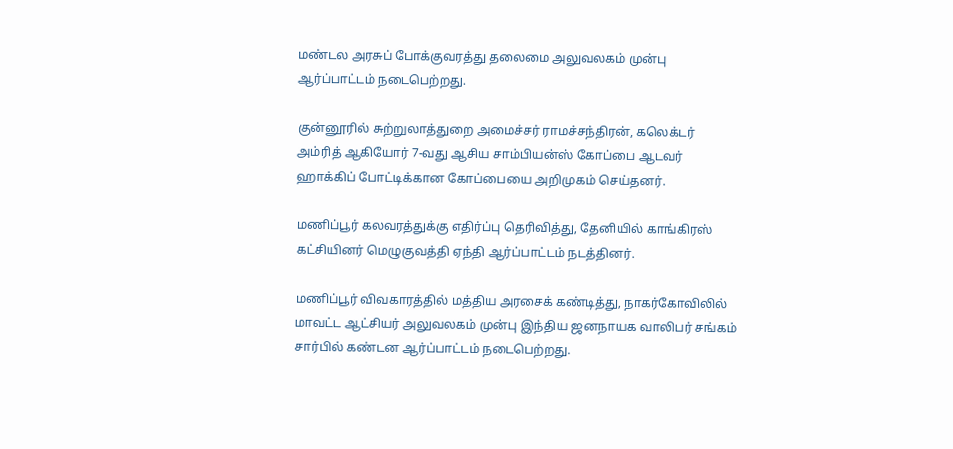மண்டல அரசுப் போக்குவரத்து தலைமை அலுவலகம் முன்பு ஆர்ப்பாட்டம் நடைபெற்றது.

குன்னூரில் சுற்றுலாத்துறை அமைச்சர் ராமச்சந்திரன், கலெக்டர் அம்ரித் ஆகியோர் 7-வது ஆசிய சாம்பியன்ஸ் கோப்பை ஆடவர் ஹாக்கிப் போட்டிக்கான கோப்பையை அறிமுகம் செய்தனர்.

மணிப்பூர் கலவரத்துக்கு எதிர்ப்பு தெரிவித்து, தேனியில் காங்கிரஸ் கட்சியினர் மெழுகுவத்தி ஏந்தி ஆர்ப்பாட்டம் நடத்தினர்.

மணிப்பூர் விவகாரத்தில் மத்திய அரசைக் கண்டித்து, நாகர்கோவிலில் மாவட்ட ஆட்சியர் அலுவலகம் முன்பு இந்திய ஜனநாயக வாலிபர் சங்கம் சார்பில் கண்டன ஆர்ப்பாட்டம் நடைபெற்றது.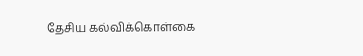தேசிய கல்விக்கொள்கை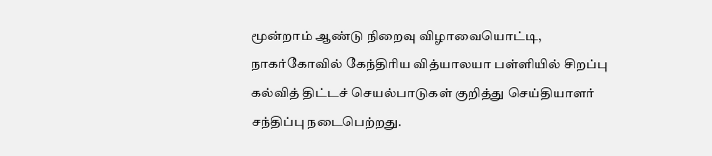மூன்றாம் ஆண்டு நிறைவு விழாவையொட்டி, நாகர்கோவில் கேந்திரிய வித்யாலயா பள்ளியில் சிறப்பு கல்வித் திட்டச் செயல்பாடுகள் குறித்து செய்தியாளர் சந்திப்பு நடைபெற்றது.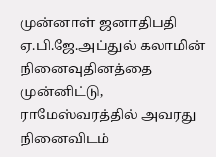முன்னாள் ஜனாதிபதி ஏ.பி.ஜே.அப்துல் கலாமின் நினைவுதினத்தை முன்னிட்டு, ராமேஸ்வரத்தில் அவரது நினைவிடம்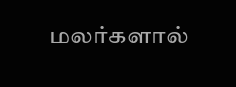மலர்களால்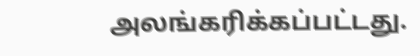அலங்கரிக்கப்பட்டது.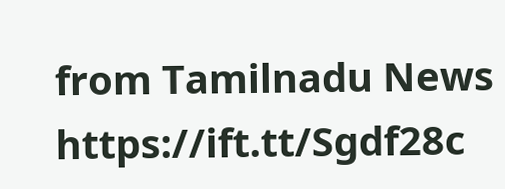from Tamilnadu News https://ift.tt/Sgdf28c